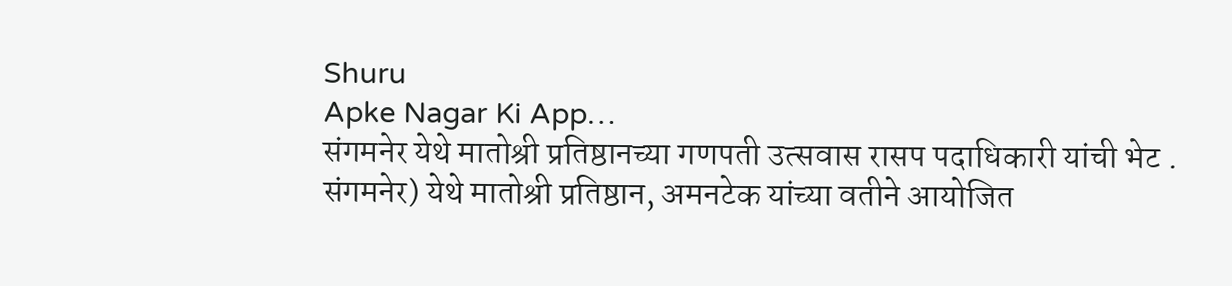Shuru
Apke Nagar Ki App…
संगमनेर येथे मातोश्री प्रतिष्ठानच्या गणपती उत्सवास रासप पदाधिकारी यांची भेट . संगमनेर) येथे मातोश्री प्रतिष्ठान, अमनटेक यांच्या वतीने आयोजित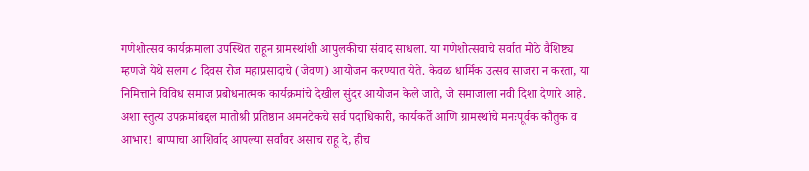गणेशोत्सव कार्यक्रमाला उपस्थित राहून ग्रामस्थांशी आपुलकीचा संवाद साधला. या गणेशोत्सवाचे सर्वात मोठे वैशिष्ट्य म्हणजे येथे सलग ८ दिवस रोज महाप्रसादाचे (जेवण) आयोजन करण्यात येते. केवळ धार्मिक उत्सव साजरा न करता, या निमित्ताने विविध समाज प्रबोधनात्मक कार्यक्रमांचे देखील सुंदर आयोजन केले जाते, जे समाजाला नवी दिशा देणारे आहे. अशा स्तुत्य उपक्रमांबद्दल मातोश्री प्रतिष्ठान अमनटेकचे सर्व पदाधिकारी, कार्यकर्ते आणि ग्रामस्थांचे मनःपूर्वक कौतुक व आभार! बाप्पाचा आशिर्वाद आपल्या सर्वांवर असाच राहू दे, हीच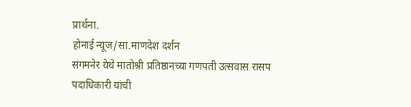प्रार्थना.
होनाई न्यूज/सा.माणदेश दर्शन
संगमनेर येथे मातोश्री प्रतिष्ठानच्या गणपती उत्सवास रासप पदाधिकारी यांची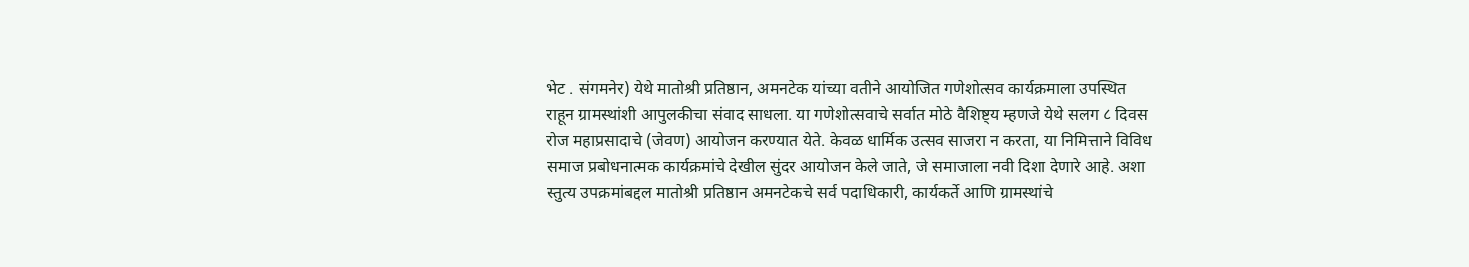भेट . संगमनेर) येथे मातोश्री प्रतिष्ठान, अमनटेक यांच्या वतीने आयोजित गणेशोत्सव कार्यक्रमाला उपस्थित राहून ग्रामस्थांशी आपुलकीचा संवाद साधला. या गणेशोत्सवाचे सर्वात मोठे वैशिष्ट्य म्हणजे येथे सलग ८ दिवस रोज महाप्रसादाचे (जेवण) आयोजन करण्यात येते. केवळ धार्मिक उत्सव साजरा न करता, या निमित्ताने विविध समाज प्रबोधनात्मक कार्यक्रमांचे देखील सुंदर आयोजन केले जाते, जे समाजाला नवी दिशा देणारे आहे. अशा स्तुत्य उपक्रमांबद्दल मातोश्री प्रतिष्ठान अमनटेकचे सर्व पदाधिकारी, कार्यकर्ते आणि ग्रामस्थांचे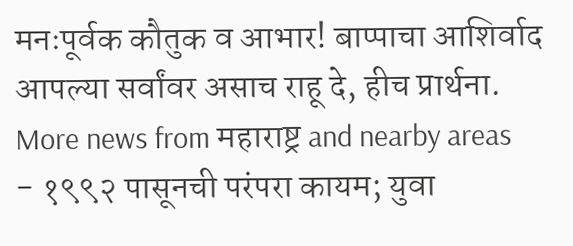मनःपूर्वक कौतुक व आभार! बाप्पाचा आशिर्वाद आपल्या सर्वांवर असाच राहू दे, हीच प्रार्थना.
More news from महाराष्ट्र and nearby areas
- १९९२ पासूनची परंपरा कायम; युवा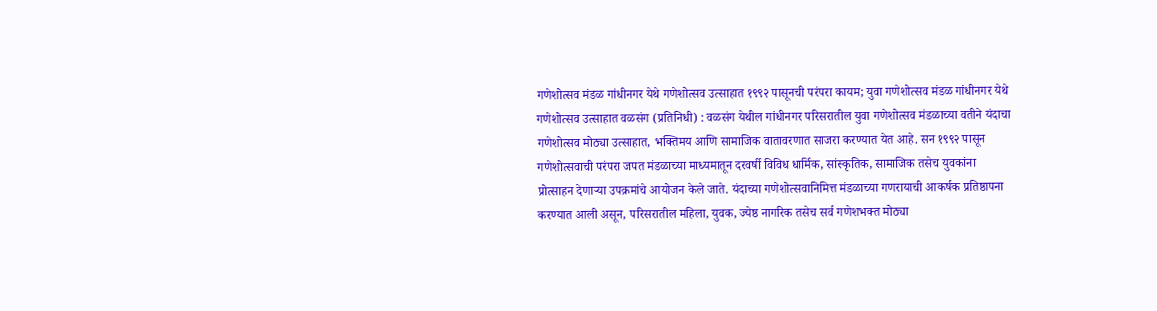गणेशोत्सव मंडळ गांधीनगर येथे गणेशोत्सव उत्साहात १९९२ पासूनची परंपरा कायम; युवा गणेशोत्सव मंडळ गांधीनगर येथे गणेशोत्सव उत्साहात वळसंग (प्रतिनिधी) : वळसंग येथील गांधीनगर परिसरातील युवा गणेशोत्सव मंडळाच्या वतीने यंदाचा गणेशोत्सव मोठ्या उत्साहात, भक्तिमय आणि सामाजिक वातावरणात साजरा करण्यात येत आहे. सन १९९२ पासून गणेशोत्सवाची परंपरा जपत मंडळाच्या माध्यमातून दरवर्षी विविध धार्मिक, सांस्कृतिक, सामाजिक तसेच युवकांना प्रोत्साहन देणाऱ्या उपक्रमांचे आयोजन केले जाते. यंदाच्या गणेशोत्सवानिमित्त मंडळाच्या गणरायाची आकर्षक प्रतिष्ठापना करण्यात आली असून, परिसरातील महिला, युवक, ज्येष्ठ नागरिक तसेच सर्व गणेशभक्त मोठ्या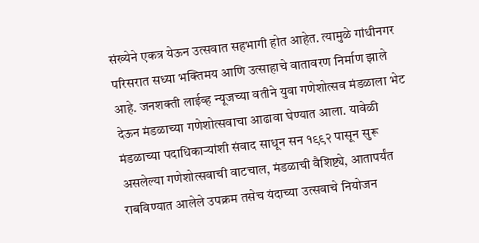संख्येने एकत्र येऊन उत्सवात सहभागी होत आहेत. त्यामुळे गांधीनगर परिसरात सध्या भक्तिमय आणि उत्साहाचे वातावरण निर्माण झाले आहे. जनशक्ती लाईव्ह न्यूजच्या वतीने युवा गणेशोत्सव मंडळाला भेट देऊन मंडळाच्या गणेशोत्सवाचा आढावा घेण्यात आला. यावेळी मंडळाच्या पदाधिकाऱ्यांशी संवाद साधून सन १९९२ पासून सुरू असलेल्या गणेशोत्सवाची वाटचाल, मंडळाची वैशिष्ट्ये, आतापर्यंत राबविण्यात आलेले उपक्रम तसेच यंदाच्या उत्सवाचे नियोजन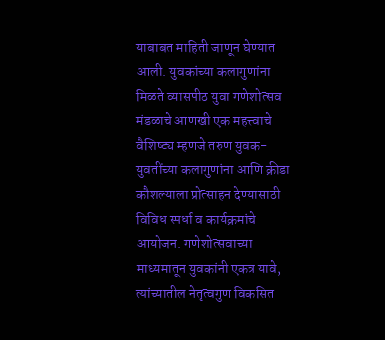याबाबत माहिती जाणून घेण्यात आली. युवकांच्या कलागुणांना मिळते व्यासपीठ युवा गणेशोत्सव मंडळाचे आणखी एक महत्त्वाचे वैशिष्ट्य म्हणजे तरुण युवक-युवतींच्या कलागुणांना आणि क्रीडा कौशल्याला प्रोत्साहन देण्यासाठी विविध स्पर्धा व कार्यक्रमांचे आयोजन. गणेशोत्सवाच्या माध्यमातून युवकांनी एकत्र यावे, त्यांच्यातील नेतृत्वगुण विकसित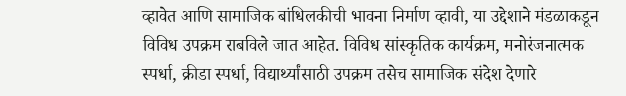व्हावेत आणि सामाजिक बांधिलकीची भावना निर्माण व्हावी, या उद्देशाने मंडळाकडून विविध उपक्रम राबविले जात आहेत. विविध सांस्कृतिक कार्यक्रम, मनोरंजनात्मक स्पर्धा, क्रीडा स्पर्धा, विद्यार्थ्यांसाठी उपक्रम तसेच सामाजिक संदेश देणारे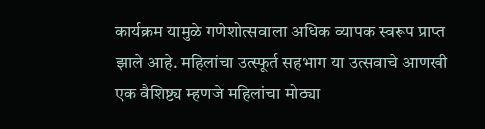कार्यक्रम यामुळे गणेशोत्सवाला अधिक व्यापक स्वरूप प्राप्त झाले आहे. महिलांचा उत्स्फूर्त सहभाग या उत्सवाचे आणखी एक वैशिष्ट्य म्हणजे महिलांचा मोठ्या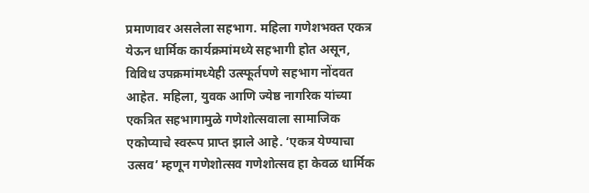प्रमाणावर असलेला सहभाग. महिला गणेशभक्त एकत्र येऊन धार्मिक कार्यक्रमांमध्ये सहभागी होत असून, विविध उपक्रमांमध्येही उत्स्फूर्तपणे सहभाग नोंदवत आहेत. महिला, युवक आणि ज्येष्ठ नागरिक यांच्या एकत्रित सहभागामुळे गणेशोत्सवाला सामाजिक एकोप्याचे स्वरूप प्राप्त झाले आहे. ‘एकत्र येण्याचा उत्सव’ म्हणून गणेशोत्सव गणेशोत्सव हा केवळ धार्मिक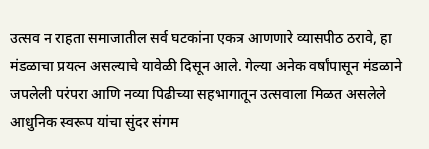उत्सव न राहता समाजातील सर्व घटकांना एकत्र आणणारे व्यासपीठ ठरावे, हा मंडळाचा प्रयत्न असल्याचे यावेळी दिसून आले. गेल्या अनेक वर्षांपासून मंडळाने जपलेली परंपरा आणि नव्या पिढीच्या सहभागातून उत्सवाला मिळत असलेले आधुनिक स्वरूप यांचा सुंदर संगम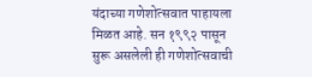यंदाच्या गणेशोत्सवात पाहायला मिळत आहे. सन १९९२ पासून सुरू असलेली ही गणेशोत्सवाची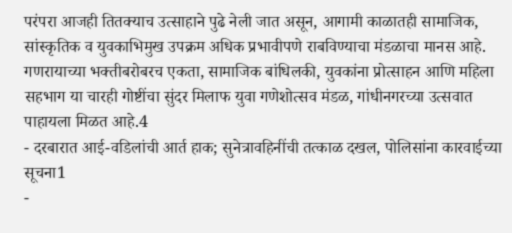परंपरा आजही तितक्याच उत्साहाने पुढे नेली जात असून, आगामी काळातही सामाजिक, सांस्कृतिक व युवकाभिमुख उपक्रम अधिक प्रभावीपणे राबविण्याचा मंडळाचा मानस आहे. गणरायाच्या भक्तीबरोबरच एकता, सामाजिक बांधिलकी, युवकांना प्रोत्साहन आणि महिला सहभाग या चारही गोष्टींचा सुंदर मिलाफ युवा गणेशोत्सव मंडळ, गांधीनगरच्या उत्सवात पाहायला मिळत आहे.4
- दरबारात आई-वडिलांची आर्त हाक; सुनेत्रावहिनींची तत्काळ दखल, पोलिसांना कारवाईच्या सूचना1
-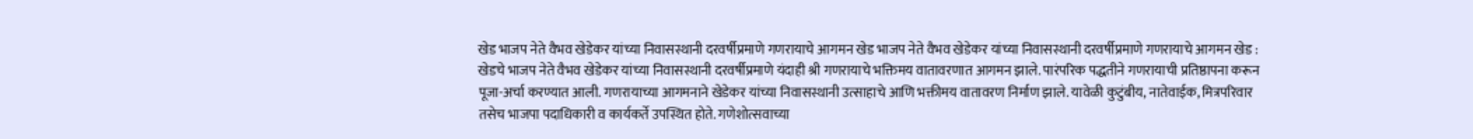खेड भाजप नेते वैभव खेडेकर यांच्या निवासस्थानी दरवर्षीप्रमाणे गणरायाचे आगमन खेड भाजप नेते वैभव खेडेकर यांच्या निवासस्थानी दरवर्षीप्रमाणे गणरायाचे आगमन खेड : खेडचे भाजप नेते वैभव खेडेकर यांच्या निवासस्थानी दरवर्षीप्रमाणे यंदाही श्री गणरायाचे भक्तिमय वातावरणात आगमन झाले. पारंपरिक पद्धतीने गणरायाची प्रतिष्ठापना करून पूजा-अर्चा करण्यात आली. गणरायाच्या आगमनाने खेडेकर यांच्या निवासस्थानी उत्साहाचे आणि भक्तीमय वातावरण निर्माण झाले. यावेळी कुटुंबीय, नातेवाईक, मित्रपरिवार तसेच भाजपा पदाधिकारी व कार्यकर्ते उपस्थित होते. गणेशोत्सवाच्या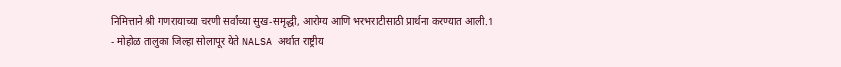निमित्ताने श्री गणरायाच्या चरणी सर्वांच्या सुख-समृद्धी, आरोग्य आणि भरभराटीसाठी प्रार्थना करण्यात आली.1
- मोहोळ तालुका जिल्हा सोलापूर येते NALSA अर्थात राष्ट्रीय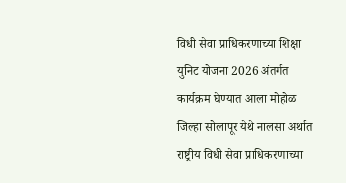विधी सेवा प्राधिकरणाच्या शिक्षा युनिट योजना 2026 अंतर्गत कार्यक्रम घेण्यात आला मोहोळ जिल्हा सोलापूर येथे नालसा अर्थात राष्ट्रीय विधी सेवा प्राधिकरणाच्या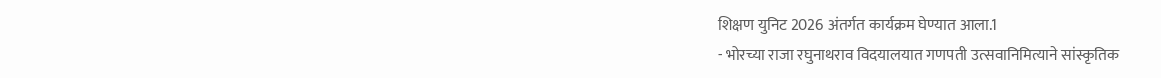शिक्षण युनिट 2026 अंतर्गत कार्यक्रम घेण्यात आला.1
- भोरच्या राजा रघुनाथराव विदयालयात गणपती उत्सवानिमित्याने सांस्कृतिक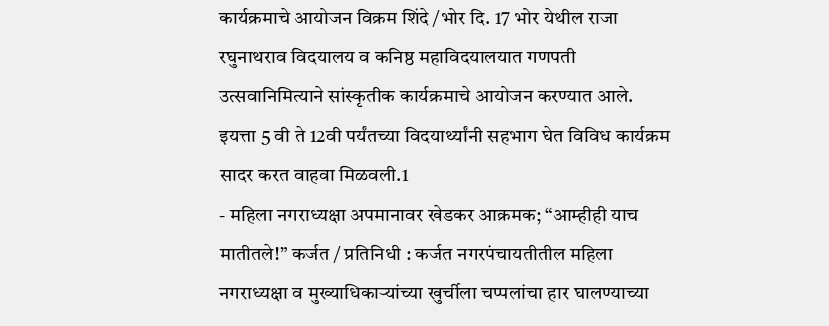कार्यक्रमाचे आयोजन विक्रम शिंदे /भोर दि. 17 भोर येथील राजा रघुनाथराव विदयालय व कनिष्ठ महाविदयालयात गणपती उत्सवानिमित्याने सांस्कृतीक कार्यक्रमाचे आयोजन करण्यात आले. इयत्ता 5 वी ते 12वी पर्यंतच्या विदयार्थ्यांनी सहभाग घेत विविध कार्यक्रम सादर करत वाहवा मिळवली.1
- महिला नगराध्यक्षा अपमानावर खेडकर आक्रमक; “आम्हीही याच मातीतले!” कर्जत / प्रतिनिधी : कर्जत नगरपंचायतीतील महिला नगराध्यक्षा व मुख्याधिकाऱ्यांच्या खुर्चीला चप्पलांचा हार घालण्याच्या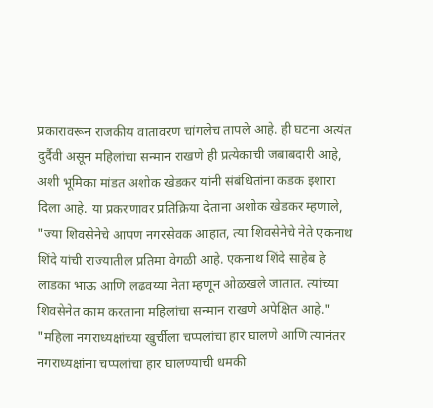प्रकारावरून राजकीय वातावरण चांगलेच तापले आहे. ही घटना अत्यंत दुर्दैवी असून महिलांचा सन्मान राखणे ही प्रत्येकाची जबाबदारी आहे, अशी भूमिका मांडत अशोक खेडकर यांनी संबंधितांना कडक इशारा दिला आहे. या प्रकरणावर प्रतिक्रिया देताना अशोक खेडकर म्हणाले, "ज्या शिवसेनेचे आपण नगरसेवक आहात, त्या शिवसेनेचे नेते एकनाथ शिंदे यांची राज्यातील प्रतिमा वेगळी आहे. एकनाथ शिंदे साहेब हे लाडका भाऊ आणि लढवय्या नेता म्हणून ओळखले जातात. त्यांच्या शिवसेनेत काम करताना महिलांचा सन्मान राखणे अपेक्षित आहे." "महिला नगराध्यक्षांच्या खुर्चीला चप्पलांचा हार घालणे आणि त्यानंतर नगराध्यक्षांना चप्पलांचा हार घालण्याची धमकी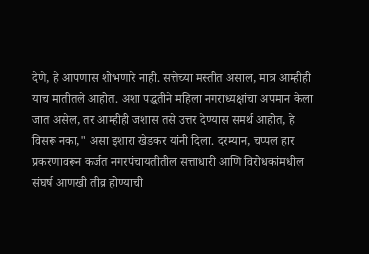देणे, हे आपणास शोभणारे नाही. सत्तेच्या मस्तीत असाल, मात्र आम्हीही याच मातीतले आहोत. अशा पद्धतीने महिला नगराध्यक्षांचा अपमान केला जात असेल, तर आम्हीही जशास तसे उत्तर देण्यास समर्थ आहोत, हे विसरू नका," असा इशारा खेडकर यांनी दिला. दरम्यान, चप्पल हार प्रकरणावरून कर्जत नगरपंचायतीतील सत्ताधारी आणि विरोधकांमधील संघर्ष आणखी तीव्र होण्याची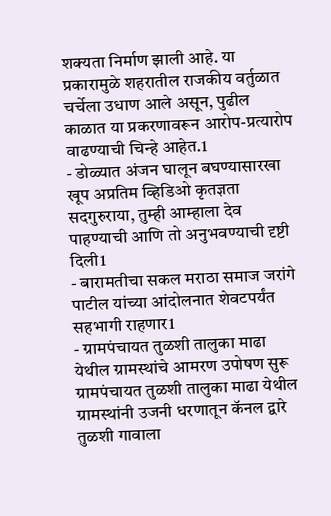शक्यता निर्माण झाली आहे. या प्रकारामुळे शहरातील राजकीय वर्तुळात चर्चेला उधाण आले असून, पुढील काळात या प्रकरणावरून आरोप-प्रत्यारोप वाढण्याची चिन्हे आहेत.1
- डोळ्यात अंजन घालून बघण्यासारखा खूप अप्रतिम व्हिडिओ कृतज्ञता सदगुरुराया, तुम्ही आम्हाला देव पाहण्याची आणि तो अनुभवण्याची दृष्टी दिली1
- बारामतीचा सकल मराठा समाज जरांगे पाटील यांच्या आंदोलनात शेवटपर्यंत सहभागी राहणार1
- ग्रामपंचायत तुळशी तालुका माढा येथील ग्रामस्थांचे आमरण उपोषण सुरू ग्रामपंचायत तुळशी तालुका माढा येथील ग्रामस्थांनी उजनी धरणातून कॅनल द्वारे तुळशी गावाला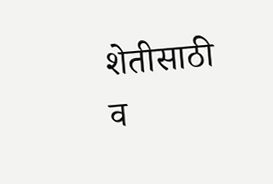शेतीसाठी व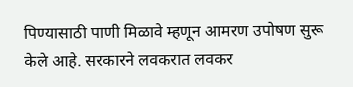पिण्यासाठी पाणी मिळावे म्हणून आमरण उपोषण सुरू केले आहे. सरकारने लवकरात लवकर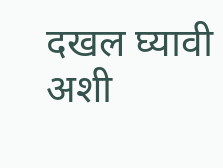दखल घ्यावी अशी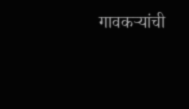गावकऱ्यांची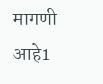मागणी आहे1